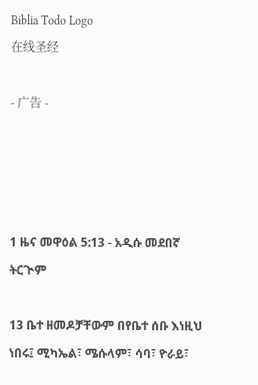Biblia Todo Logo
在线圣经

- 广告 -




1 ዜና መዋዕል 5:13 - አዲሱ መደበኛ ትርጒም

13 ቤተ ዘመዶቻቸውም በየቤተ ሰቡ እነዚህ ነበሩ፤ ሚካኤል፣ ሜሱላም፣ ሳባ፣ ዮራይ፣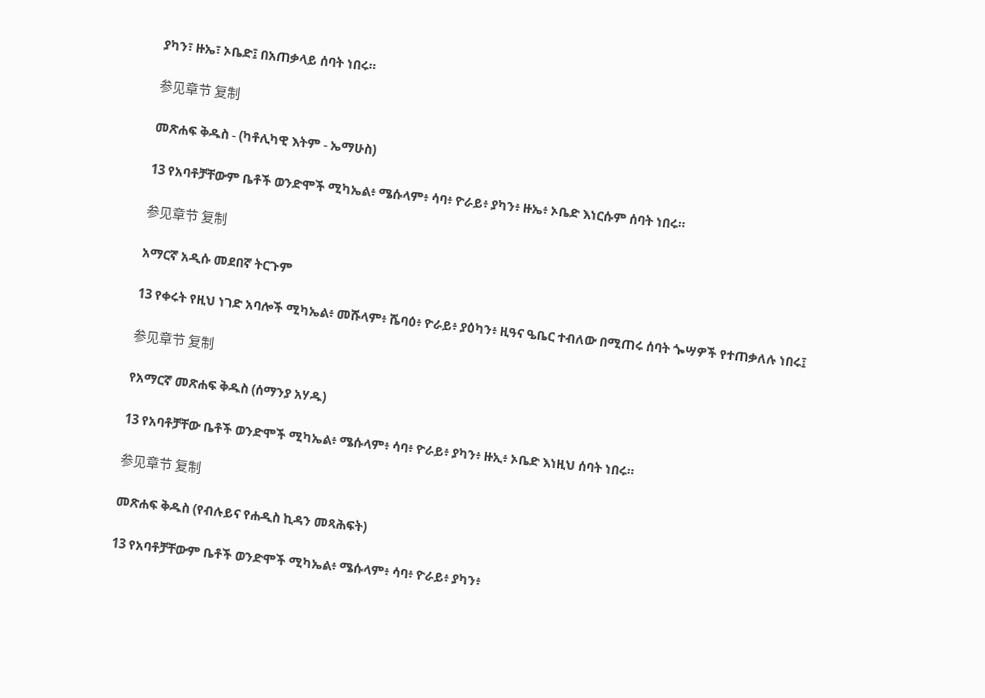ያካን፣ ዙኤ፣ ኦቤድ፤ በአጠቃላይ ሰባት ነበሩ።

参见章节 复制

መጽሐፍ ቅዱስ - (ካቶሊካዊ እትም - ኤማሁስ)

13 የአባቶቻቸውም ቤቶች ወንድሞች ሚካኤል፥ ሜሱላም፥ ሳባ፥ ዮራይ፥ ያካን፥ ዙኤ፥ ኦቤድ እነርሱም ሰባት ነበሩ።

参见章节 复制

አማርኛ አዲሱ መደበኛ ትርጉም

13 የቀሩት የዚህ ነገድ አባሎች ሚካኤል፥ መሹላም፥ ሼባዕ፥ ዮራይ፥ ያዕካን፥ ዚዓና ዔቤር ተብለው በሚጠሩ ሰባት ጐሣዎች የተጠቃለሉ ነበሩ፤

参见章节 复制

የአማርኛ መጽሐፍ ቅዱስ (ሰማንያ አሃዱ)

13 የአባቶቻቸው ቤቶች ወንድሞች ሚካኤል፥ ሜሱላም፥ ሳባ፥ ዮራይ፥ ያካን፥ ዙኢ፥ ኦቤድ እነዚህ ሰባት ነበሩ።

参见章节 复制

መጽሐፍ ቅዱስ (የብሉይና የሐዲስ ኪዳን መጻሕፍት)

13 የአባቶቻቸውም ቤቶች ወንድሞች ሚካኤል፥ ሜሱላም፥ ሳባ፥ ዮራይ፥ ያካን፥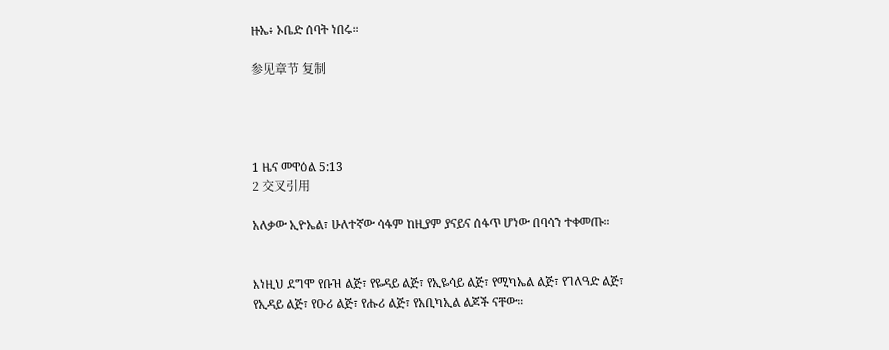ዙኤ፥ ኦቤድ ሰባት ነበሩ።

参见章节 复制




1 ዜና መዋዕል 5:13
2 交叉引用

አለቃው ኢዮኤል፣ ሁለተኛው ሳፋም ከዚያም ያናይና ሰፋጥ ሆነው በባሳን ተቀመጡ።


እነዚህ ደግሞ የቡዝ ልጅ፣ የዬዳይ ልጅ፣ የኢዬሳይ ልጅ፣ የሚካኤል ልጅ፣ የገለዓድ ልጅ፣ የኢዳይ ልጅ፣ የዑሪ ልጅ፣ የሑሪ ልጅ፣ የአቢካኢል ልጆች ናቸው።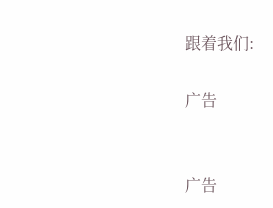跟着我们:

广告


广告